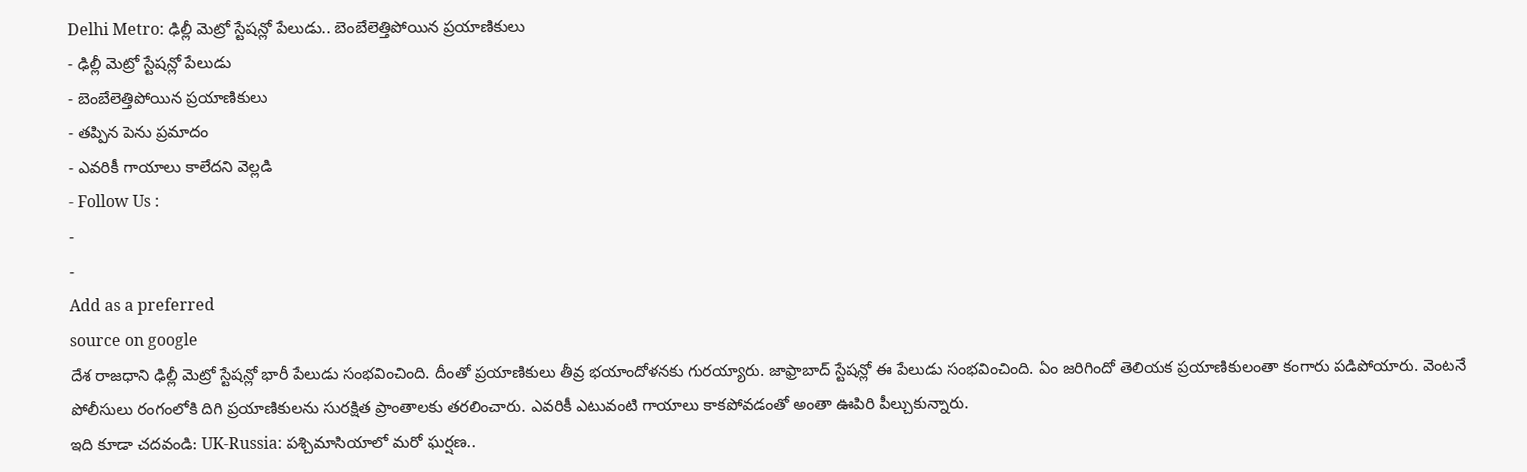Delhi Metro: ఢిల్లీ మెట్రో స్టేషన్లో పేలుడు.. బెంబేలెత్తిపోయిన ప్రయాణికులు
- ఢిల్లీ మెట్రో స్టేషన్లో పేలుడు
- బెంబేలెత్తిపోయిన ప్రయాణికులు
- తప్పిన పెను ప్రమాదం
- ఎవరికీ గాయాలు కాలేదని వెల్లడి
- Follow Us :
-
-
Add as a preferred
source on google
దేశ రాజధాని ఢిల్లీ మెట్రో స్టేషన్లో భారీ పేలుడు సంభవించింది. దీంతో ప్రయాణికులు తీవ్ర భయాందోళనకు గురయ్యారు. జాఫ్రాబాద్ స్టేషన్లో ఈ పేలుడు సంభవించింది. ఏం జరిగిందో తెలియక ప్రయాణికులంతా కంగారు పడిపోయారు. వెంటనే పోలీసులు రంగంలోకి దిగి ప్రయాణికులను సురక్షిత ప్రాంతాలకు తరలించారు. ఎవరికీ ఎటువంటి గాయాలు కాకపోవడంతో అంతా ఊపిరి పీల్చుకున్నారు.
ఇది కూడా చదవండి: UK-Russia: పశ్చిమాసియాలో మరో ఘర్షణ..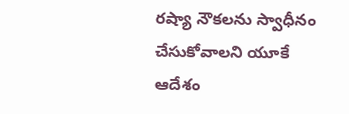రష్యా నౌకలను స్వాధీనం చేసుకోవాలని యూకే ఆదేశం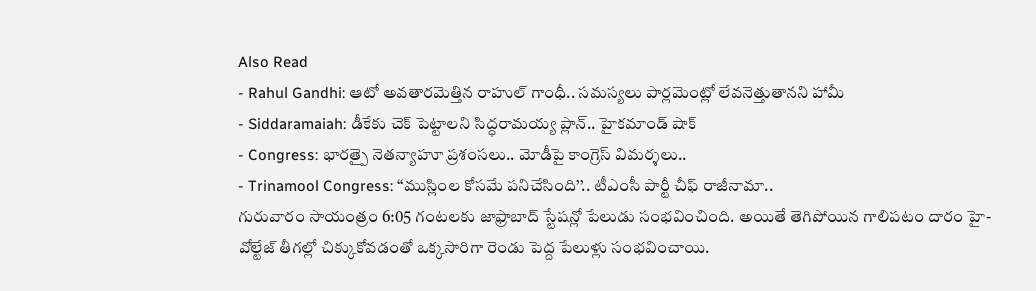Also Read
- Rahul Gandhi: ఆటో అవతారమెత్తిన రాహుల్ గాంధీ.. సమస్యలు పార్లమెంట్లో లేవనెత్తుతానని హామీ
- Siddaramaiah: డీకేకు చెక్ పెట్టాలని సిద్ధరామయ్య ప్లాన్.. హైకమాండ్ షాక్
- Congress: భారత్పై నెతన్యాహూ ప్రశంసలు.. మోడీపై కాంగ్రెస్ విమర్శలు..
- Trinamool Congress: ‘‘ముస్లింల కోసమే పనిచేసింది’’.. టీఎంసీ పార్టీ చీఫ్ రాజీనామా..
గురువారం సాయంత్రం 6:05 గంటలకు జాఫ్రాబాద్ స్టేషన్లో పేలుడు సంభవించింది. అయితే తెగిపోయిన గాలిపటం దారం హై-వోల్టేజ్ తీగల్లో చిక్కుకోవడంతో ఒక్కసారిగా రెండు పెద్ద పేలుళ్లు సంభవించాయి.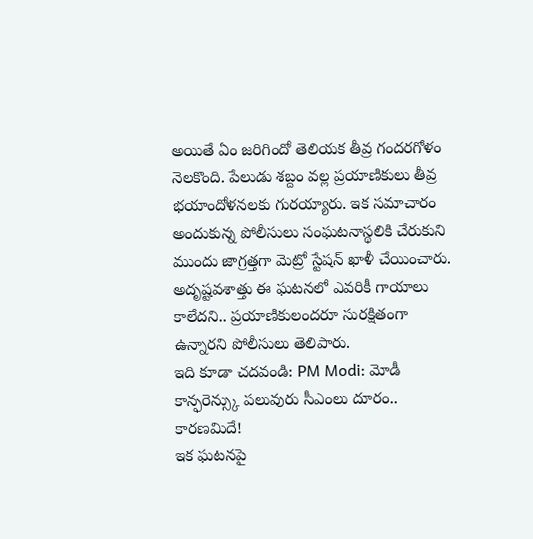అయితే ఏం జరిగిందో తెలియక తీవ్ర గందరగోళం నెలకొంది. పేలుడు శబ్దం వల్ల ప్రయాణికులు తీవ్ర భయాందోళనలకు గురయ్యారు. ఇక సమాచారం అందుకున్న పోలీసులు సంఘటనాస్థలికి చేరుకుని ముందు జాగ్రత్తగా మెట్రో స్టేషన్ ఖాళీ చేయించారు. అదృష్టవశాత్తు ఈ ఘటనలో ఎవరికీ గాయాలు కాలేదని.. ప్రయాణికులందరూ సురక్షితంగా ఉన్నారని పోలీసులు తెలిపారు.
ఇది కూడా చదవండి: PM Modi: మోడీ కాన్ఫరెన్స్కు పలువురు సీఎంలు దూరం.. కారణమిదే!
ఇక ఘటనపై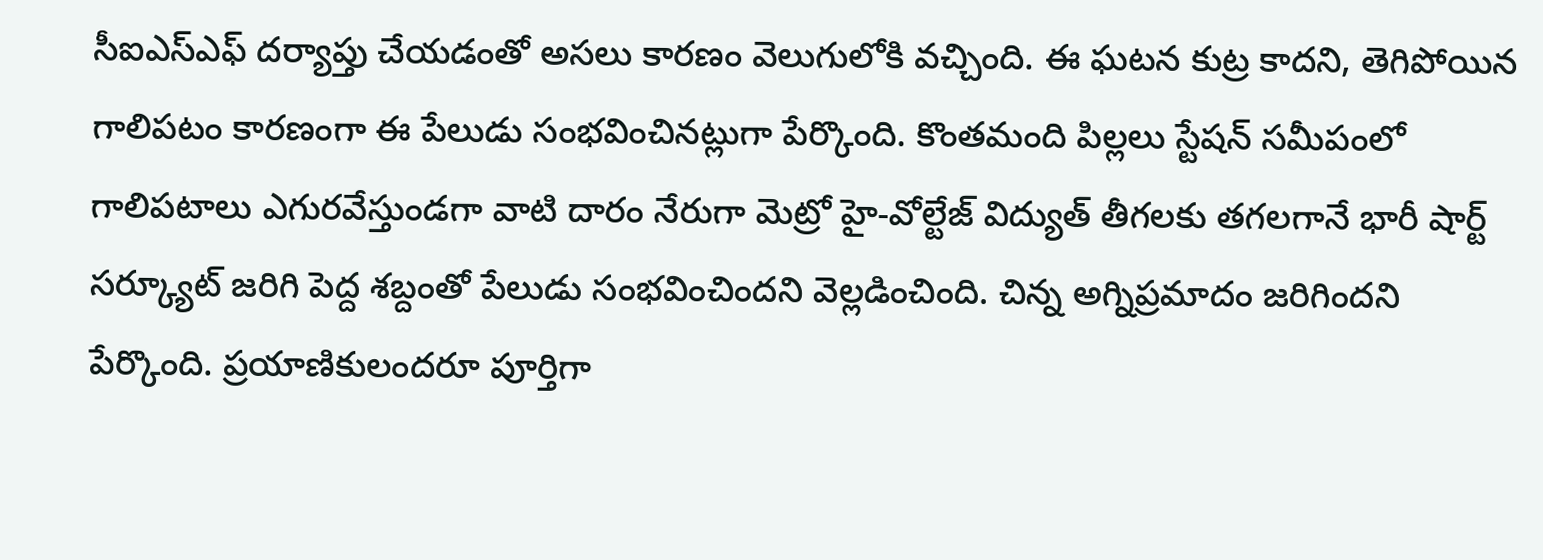సీఐఎస్ఎఫ్ దర్యాప్తు చేయడంతో అసలు కారణం వెలుగులోకి వచ్చింది. ఈ ఘటన కుట్ర కాదని, తెగిపోయిన గాలిపటం కారణంగా ఈ పేలుడు సంభవించినట్లుగా పేర్కొంది. కొంతమంది పిల్లలు స్టేషన్ సమీపంలో గాలిపటాలు ఎగురవేస్తుండగా వాటి దారం నేరుగా మెట్రో హై-వోల్టేజ్ విద్యుత్ తీగలకు తగలగానే భారీ షార్ట్ సర్క్యూట్ జరిగి పెద్ద శబ్దంతో పేలుడు సంభవించిందని వెల్లడించింది. చిన్న అగ్నిప్రమాదం జరిగిందని పేర్కొంది. ప్రయాణికులందరూ పూర్తిగా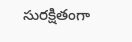సురక్షితంగా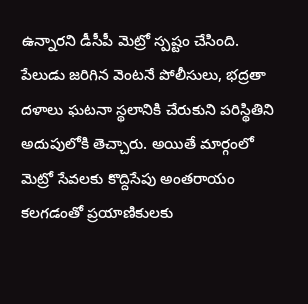ఉన్నారని డీసీపీ మెట్రో స్పష్టం చేసింది. పేలుడు జరిగిన వెంటనే పోలీసులు, భద్రతా దళాలు ఘటనా స్థలానికి చేరుకుని పరిస్థితిని అదుపులోకి తెచ్చారు. అయితే మార్గంలో మెట్రో సేవలకు కొద్దిసేపు అంతరాయం కలగడంతో ప్రయాణికులకు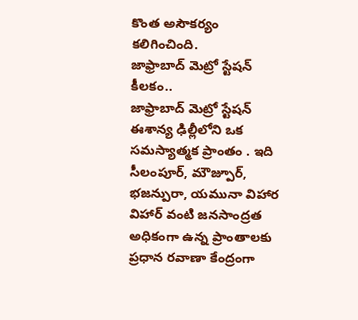కొంత అసౌకర్యం కలిగించింది.
జాఫ్రాబాద్ మెట్రో స్టేషన్ కీలకం..
జాఫ్రాబాద్ మెట్రో స్టేషన్ ఈశాన్య ఢిల్లీలోని ఒక సమస్యాత్మక ప్రాంతం . ఇది సీలంపూర్, మౌజ్పూర్, భజన్పురా, యమునా విహార విహార్ వంటి జనసాంద్రత అధికంగా ఉన్న ప్రాంతాలకు ప్రధాన రవాణా కేంద్రంగా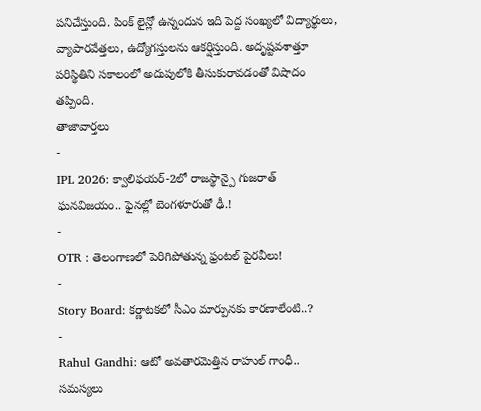పనిచేస్తుంది. పింక్ లైన్లో ఉన్నందున ఇది పెద్ద సంఖ్యలో విద్యార్థులు, వ్యాపారవేత్తలు, ఉద్యోగస్తులను ఆకర్షిస్తుంది. అదృష్టవశాత్తూ పరిస్థితిని సకాలంలో అదుపులోకి తీసుకురావడంతో విషాదం తప్పింది.
తాజావార్తలు
-
IPL 2026: క్వాలిఫయర్-2లో రాజస్థాన్పై గుజరాత్ ఘనవిజయం.. ఫైనల్లో బెంగళూరుతో ఢీ.!
-
OTR : తెలంగాణలో పెరిగిపోతున్న ఫ్రంటల్ పైరవీలు!
-
Story Board: కర్ణాటకలో సీఎం మార్పునకు కారణాలేంటి..?
-
Rahul Gandhi: ఆటో అవతారమెత్తిన రాహుల్ గాంధీ.. సమస్యలు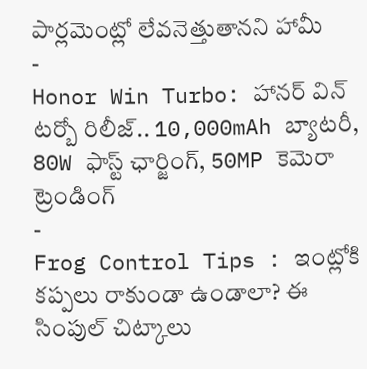పార్లమెంట్లో లేవనెత్తుతానని హామీ
-
Honor Win Turbo: హానర్ విన్ టర్బో రిలీజ్.. 10,000mAh బ్యాటరీ, 80W ఫాస్ట్ ఛార్జింగ్, 50MP కెమెరా
ట్రెండింగ్
-
Frog Control Tips : ఇంట్లోకి కప్పలు రాకుండా ఉండాలా? ఈ సింపుల్ చిట్కాలు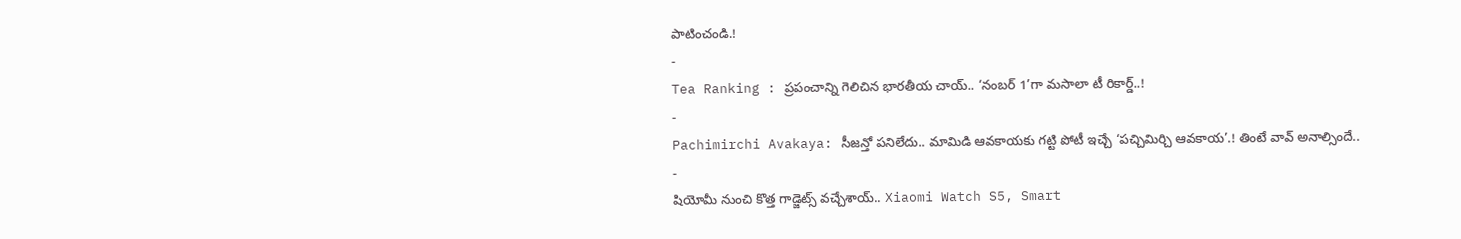పాటించండి.!
-
Tea Ranking : ప్రపంచాన్ని గెలిచిన భారతీయ చాయ్.. ‘నంబర్ 1’గా మసాలా టీ రికార్డ్..!
-
Pachimirchi Avakaya: సీజన్తో పనిలేదు.. మామిడి ఆవకాయకు గట్టి పోటీ ఇచ్చే ‘పచ్చిమిర్చి ఆవకాయ’.! తింటే వావ్ అనాల్సిందే..
-
షియోమీ నుంచి కొత్త గాడ్జెట్స్ వచ్చేశాయ్.. Xiaomi Watch S5, Smart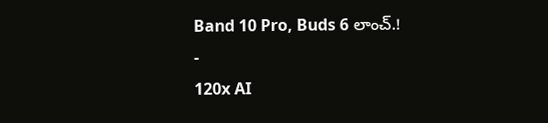Band 10 Pro, Buds 6 లాంచ్.!
-
120x AI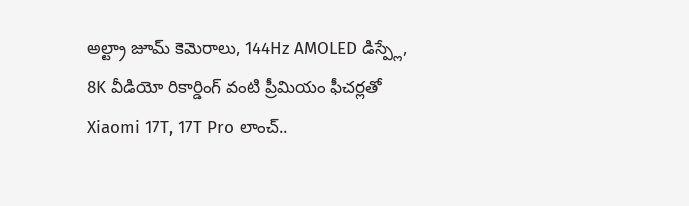అల్ట్రా జూమ్ కెమెరాలు, 144Hz AMOLED డిస్ప్లే, 8K వీడియో రికార్డింగ్ వంటి ప్రీమియం ఫీచర్లతో Xiaomi 17T, 17T Pro లాంచ్..